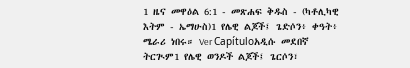1 ዜና መዋዕል 6:1 - መጽሐፍ ቅዱስ - (ካቶሊካዊ እትም - ኤማሁስ)1 የሌዊ ልጆች፤ ጌድሶን፥ ቀዓት፥ ሜራሪ ነበሩ። Ver Capítuloአዲሱ መደበኛ ትርጒም1 የሌዊ ወንዶች ልጆች፤ ጌርሶን፣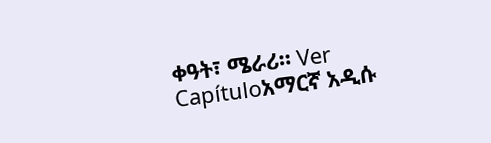ቀዓት፣ ሜራሪ። Ver Capítuloአማርኛ አዲሱ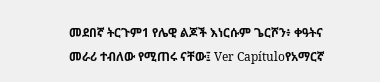መደበኛ ትርጉም1 የሌዊ ልጆች እነርሱም ጌርሾን፥ ቀዓትና መራሪ ተብለው የሚጠሩ ናቸው፤ Ver Capítuloየአማርኛ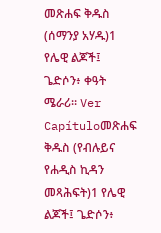መጽሐፍ ቅዱስ (ሰማንያ አሃዱ)1 የሌዊ ልጆች፤ ጌድሶን፥ ቀዓት ሜራሪ። Ver Capítuloመጽሐፍ ቅዱስ (የብሉይና የሐዲስ ኪዳን መጻሕፍት)1 የሌዊ ልጆች፤ ጌድሶን፥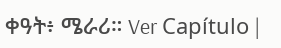ቀዓት፥ ሜራሪ። Ver Capítulo |